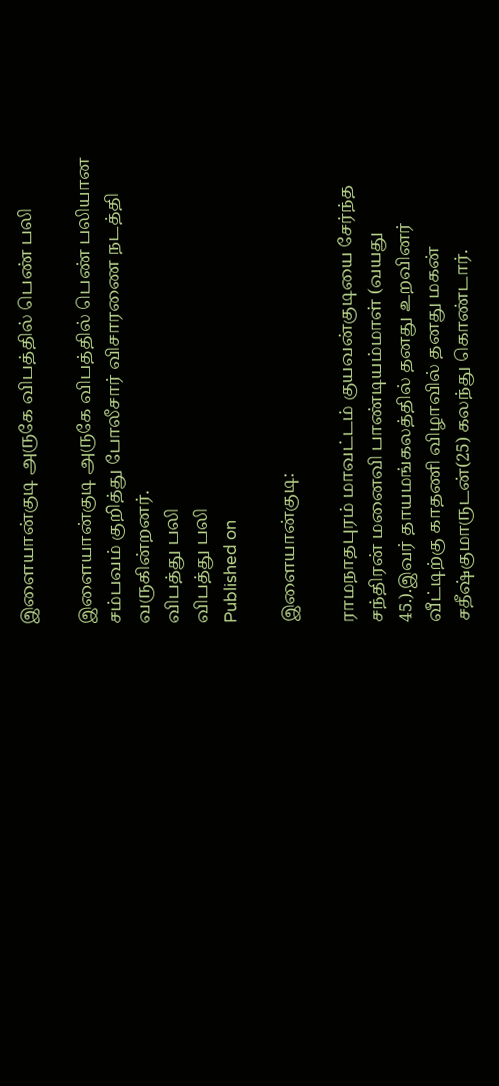இளையான்குடி அருகே விபத்தில் பெண் பலி

இளையான்குடி அருகே விபத்தில் பெண் பலியான சம்பவம் குறித்து போலீசார் விசாரணை நடத்தி வருகின்றனர்.
விபத்து பலி
விபத்து பலி
Published on

இளையான்குடி:

ராமநாதபுரம் மாவட்டம் குயவன்குடியை சேர்ந்த சந்திரன் மனைவி பாண்டியம்மாள் (வயது 45.).இவர் தாயமங்கலத்தில் தனது உறவினர் வீட்டிற்கு காதணி விழாவில் தனது மகன் சதீஷ்குமாருடன்(25) கலந்து கொண்டார்.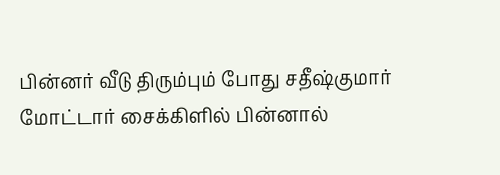பின்னர் வீடு திரும்பும் போது சதீஷ்குமார் மோட்டார் சைக்கிளில் பின்னால்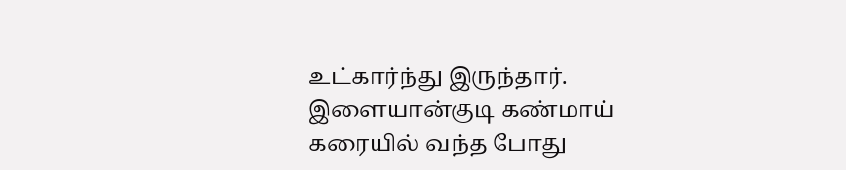உட்கார்ந்து இருந்தார். இளையான்குடி கண்மாய் கரையில் வந்த போது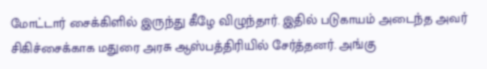மோட்டார் சைக்கிளில் இருந்து கீழே விழுந்தார். இதில் படுகாயம் அடைந்த அவர் சிகிச்சைக்காக மதுரை அரசு ஆஸ்பத்திரியில் சேர்த்தனர். அங்கு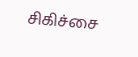சிகிச்சை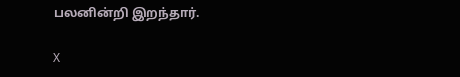பலனின்றி இறந்தார்.

X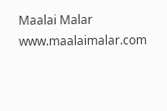Maalai Malar
www.maalaimalar.com